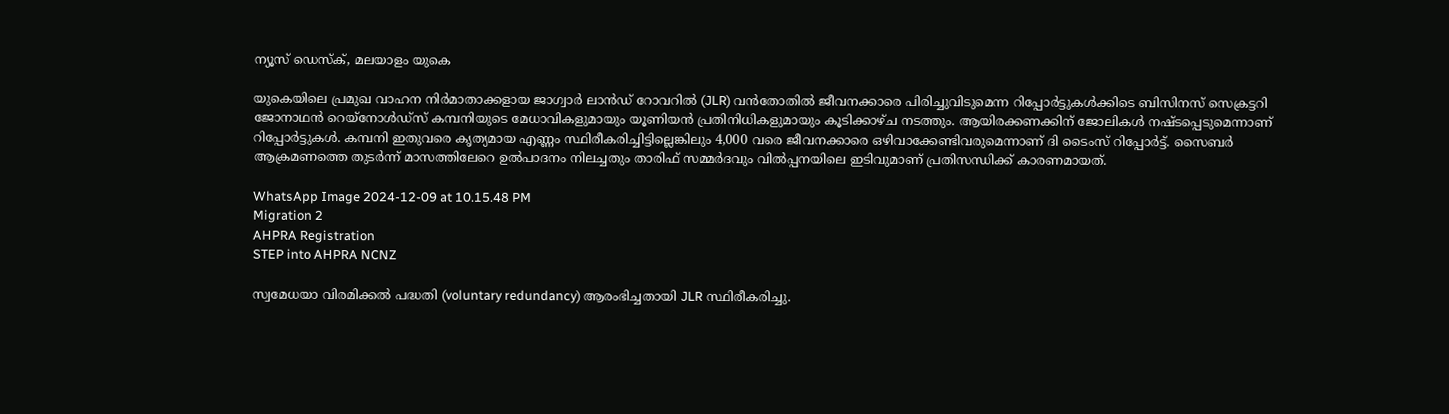ന്യൂസ് ഡെസ്ക്, മലയാളം യുകെ

യുകെയിലെ പ്രമുഖ വാഹന നിർമാതാക്കളായ ജാഗ്വാർ ലാൻഡ് റോവറിൽ (JLR) വൻതോതിൽ ജീവനക്കാരെ പിരിച്ചുവിടുമെന്ന റിപ്പോർട്ടുകൾക്കിടെ ബിസിനസ് സെക്രട്ടറി ജോനാഥൻ റെയ്നോൾഡ്സ് കമ്പനിയുടെ മേധാവികളുമായും യൂണിയൻ പ്രതിനിധികളുമായും കൂടിക്കാഴ്ച നടത്തും. ആയിരക്കണക്കിന് ജോലികൾ നഷ്ടപ്പെടുമെന്നാണ് റിപ്പോർട്ടുകൾ. കമ്പനി ഇതുവരെ കൃത്യമായ എണ്ണം സ്ഥിരീകരിച്ചിട്ടില്ലെങ്കിലും 4,000 വരെ ജീവനക്കാരെ ഒഴിവാക്കേണ്ടിവരുമെന്നാണ് ദി ടൈംസ് റിപ്പോർട്ട്. സൈബർ ആക്രമണത്തെ തുടർന്ന് മാസത്തിലേറെ ഉൽപാദനം നിലച്ചതും താരിഫ് സമ്മർദവും വിൽപ്പനയിലെ ഇടിവുമാണ് പ്രതിസന്ധിക്ക് കാരണമായത്.

WhatsApp Image 2024-12-09 at 10.15.48 PM
Migration 2
AHPRA Registration
STEP into AHPRA NCNZ

സ്വമേധയാ വിരമിക്കൽ പദ്ധതി (voluntary redundancy) ആരംഭിച്ചതായി JLR സ്ഥിരീകരിച്ചു.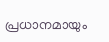പ്രധാനമായും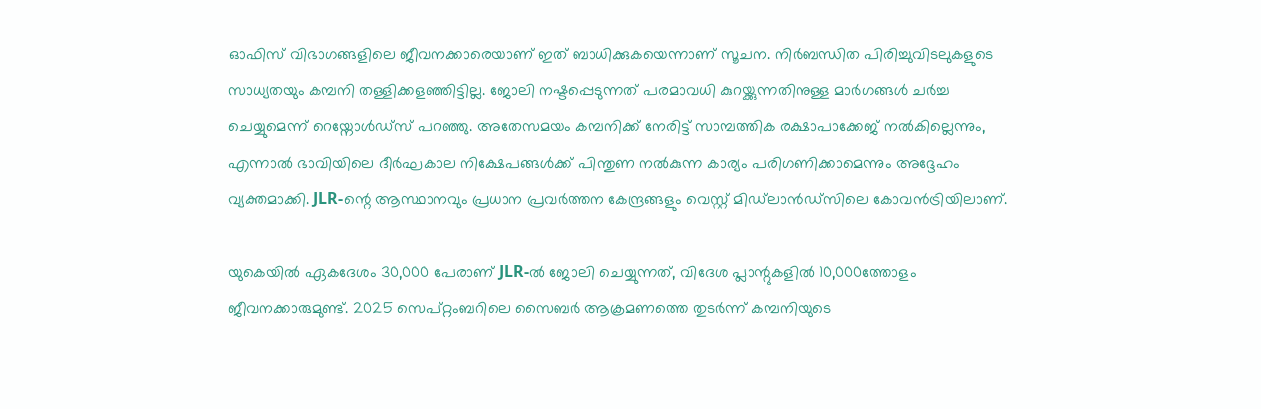ഓഫിസ് വിഭാഗങ്ങളിലെ ജീവനക്കാരെയാണ് ഇത് ബാധിക്കുകയെന്നാണ് സൂചന. നിർബന്ധിത പിരിച്ചുവിടലുകളുടെ സാധ്യതയും കമ്പനി തള്ളിക്കളഞ്ഞിട്ടില്ല. ജോലി നഷ്ടപ്പെടുന്നത് പരമാവധി കുറയ്ക്കുന്നതിനുള്ള മാർഗങ്ങൾ ചർച്ച ചെയ്യുമെന്ന് റെയ്നോൾഡ്സ് പറഞ്ഞു. അതേസമയം കമ്പനിക്ക് നേരിട്ട് സാമ്പത്തിക രക്ഷാപാക്കേജ് നൽകില്ലെന്നും, എന്നാൽ ഭാവിയിലെ ദീർഘകാല നിക്ഷേപങ്ങൾക്ക് പിന്തുണ നൽകുന്ന കാര്യം പരിഗണിക്കാമെന്നും അദ്ദേഹം വ്യക്തമാക്കി. JLR-ന്റെ ആസ്ഥാനവും പ്രധാന പ്രവർത്തന കേന്ദ്രങ്ങളും വെസ്റ്റ് മിഡ്‌ലാൻഡ്സിലെ കോവൻട്രിയിലാണ്.

യുകെയിൽ ഏകദേശം 30,000 പേരാണ് JLR-ൽ ജോലി ചെയ്യുന്നത്, വിദേശ പ്ലാന്റുകളിൽ 10,000ത്തോളം ജീവനക്കാരുമുണ്ട്. 2025 സെപ്റ്റംബറിലെ സൈബർ ആക്രമണത്തെ തുടർന്ന് കമ്പനിയുടെ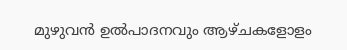മുഴുവൻ ഉൽപാദനവും ആഴ്ചകളോളം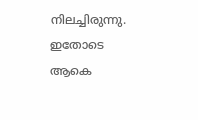നിലച്ചിരുന്നു. ഇതോടെ ആകെ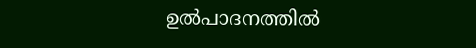ഉൽപാദനത്തിൽ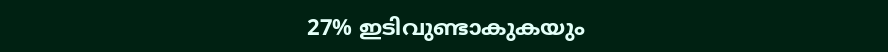27% ഇടിവുണ്ടാകുകയും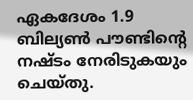ഏകദേശം 1.9 ബില്യൺ പൗണ്ടിന്റെ നഷ്ടം നേരിടുകയും ചെയ്തു.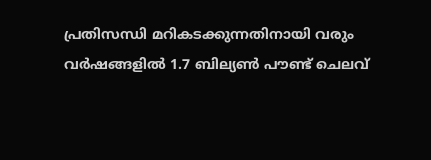പ്രതിസന്ധി മറികടക്കുന്നതിനായി വരും വർഷങ്ങളിൽ 1.7 ബില്യൺ പൗണ്ട് ചെലവ്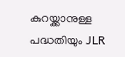കുറയ്ക്കാനുള്ള പദ്ധതിയും JLR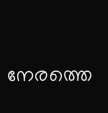നേരത്തെ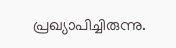പ്രഖ്യാപിച്ചിരുന്നു.